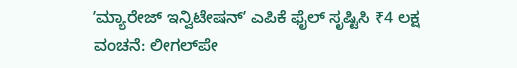ʼಮ್ಯಾರೇಜ್‌ ಇನ್ವಿಟೇಷನ್‌ʼ ಎಪಿಕೆ ಫೈಲ್‌ ಸೃಷ್ಟಿಸಿ ₹4 ಲಕ್ಷ ವಂಚನೆ: ಲೀಗಲ್‌ಪೇ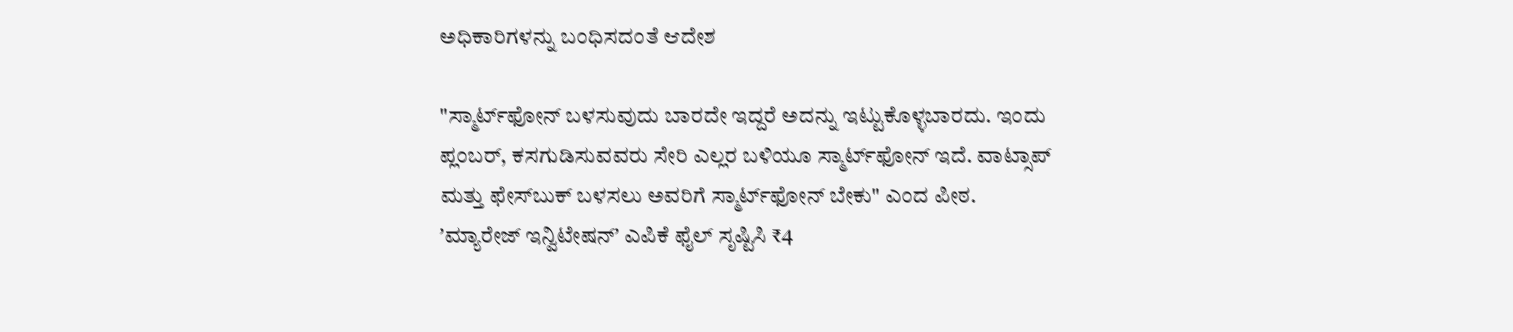ಅಧಿಕಾರಿಗಳನ್ನು ಬಂಧಿಸದಂತೆ ಆದೇಶ

"ಸ್ಮಾರ್ಟ್‌ಫೋನ್‌ ಬಳಸುವುದು ಬಾರದೇ ಇದ್ದರೆ ಅದನ್ನು ಇಟ್ಟುಕೊಳ್ಳಬಾರದು. ಇಂದು ಪ್ಲಂಬರ್, ಕಸಗುಡಿಸುವವರು ಸೇರಿ ಎಲ್ಲರ ಬಳಿಯೂ ಸ್ಮಾರ್ಟ್‌ಫೋನ್‌ ಇದೆ. ವಾಟ್ಸಾಪ್‌ ಮತ್ತು ಫೇಸ್‌ಬುಕ್‌ ಬಳಸಲು ಅವರಿಗೆ ಸ್ಮಾರ್ಟ್‌ಫೋನ್‌ ಬೇಕು" ಎಂದ ಪೀಠ.
ʼಮ್ಯಾರೇಜ್‌ ಇನ್ವಿಟೇಷನ್‌ʼ ಎಪಿಕೆ ಫೈಲ್‌ ಸೃಷ್ಟಿಸಿ ₹4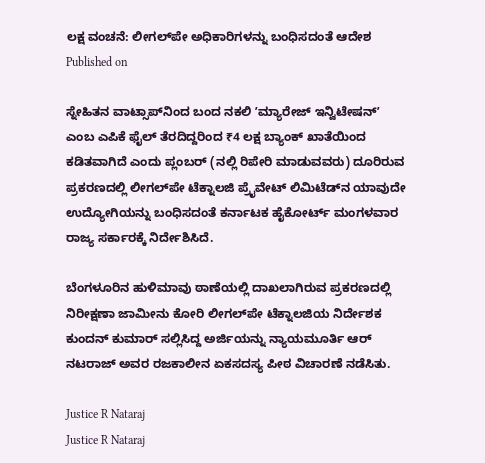ಲಕ್ಷ ವಂಚನೆ: ಲೀಗಲ್‌ಪೇ ಅಧಿಕಾರಿಗಳನ್ನು ಬಂಧಿಸದಂತೆ ಆದೇಶ
Published on

ಸ್ನೇಹಿತನ ವಾಟ್ಸಾಪ್‌ನಿಂದ ಬಂದ ನಕಲಿ ʼಮ್ಯಾರೇಜ್‌ ಇನ್ವಿಟೇಷನ್‌ʼ ಎಂಬ ಎಪಿಕೆ ಫೈಲ್‌ ತೆರದಿದ್ದರಿಂದ ₹4 ಲಕ್ಷ ಬ್ಯಾಂಕ್‌ ಖಾತೆಯಿಂದ ಕಡಿತವಾಗಿದೆ ಎಂದು ಪ್ಲಂಬರ್‌ (ನಲ್ಲಿ ರಿಪೇರಿ ಮಾಡುವವರು) ದೂರಿರುವ ಪ್ರಕರಣದಲ್ಲಿ ಲೀಗಲ್‌ಪೇ ಟೆಕ್ನಾಲಜಿ ಪ್ರೈವೇಟ್‌ ಲಿಮಿಟೆಡ್‌ನ ಯಾವುದೇ ಉದ್ಯೋಗಿಯನ್ನು ಬಂಧಿಸದಂತೆ ಕರ್ನಾಟಕ ಹೈಕೋರ್ಟ್‌ ಮಂಗಳವಾರ ರಾಜ್ಯ ಸರ್ಕಾರಕ್ಕೆ ನಿರ್ದೇಶಿಸಿದೆ.

ಬೆಂಗಳೂರಿನ ಹುಳಿಮಾವು ಠಾಣೆಯಲ್ಲಿ ದಾಖಲಾಗಿರುವ ಪ್ರಕರಣದಲ್ಲಿ ನಿರೀಕ್ಷಣಾ ಜಾಮೀನು ಕೋರಿ ಲೀಗಲ್‌ಪೇ ಟೆಕ್ನಾಲಜಿಯ ನಿರ್ದೇಶಕ ಕುಂದನ್‌ ಕುಮಾರ್‌ ಸಲ್ಲಿಸಿದ್ದ ಅರ್ಜಿಯನ್ನು ನ್ಯಾಯಮೂರ್ತಿ ಆರ್‌ ನಟರಾಜ್‌ ಅವರ ರಜಕಾಲೀನ ಏಕಸದಸ್ಯ ಪೀಠ ವಿಚಾರಣೆ ನಡೆಸಿತು.

Justice R Nataraj
Justice R Nataraj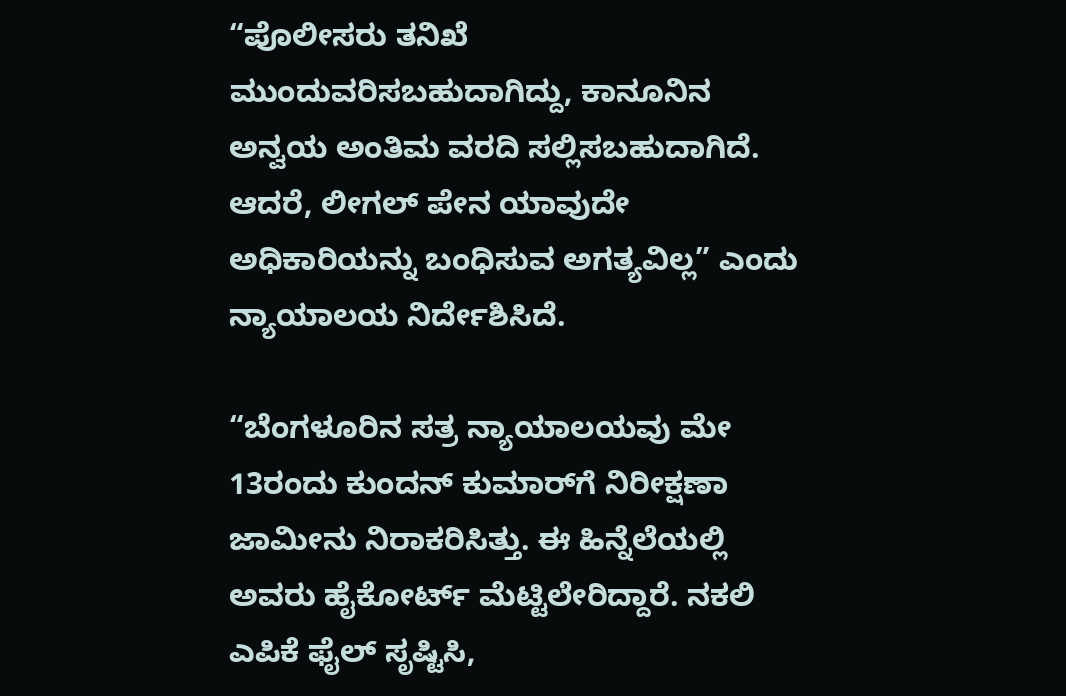“ಪೊಲೀಸರು ತನಿಖೆ ಮುಂದುವರಿಸಬಹುದಾಗಿದ್ದು, ಕಾನೂನಿನ ಅನ್ವಯ ಅಂತಿಮ ವರದಿ ಸಲ್ಲಿಸಬಹುದಾಗಿದೆ. ಆದರೆ, ಲೀಗಲ್‌ ಪೇನ ಯಾವುದೇ ಅಧಿಕಾರಿಯನ್ನು ಬಂಧಿಸುವ ಅಗತ್ಯವಿಲ್ಲ” ಎಂದು ನ್ಯಾಯಾಲಯ ನಿರ್ದೇಶಿಸಿದೆ.

“ಬೆಂಗಳೂರಿನ ಸತ್ರ ನ್ಯಾಯಾಲಯವು ಮೇ 13ರಂದು ಕುಂದನ್‌ ಕುಮಾರ್‌ಗೆ ನಿರೀಕ್ಷಣಾ ಜಾಮೀನು ನಿರಾಕರಿಸಿತ್ತು. ಈ ಹಿನ್ನೆಲೆಯಲ್ಲಿ ಅವರು ಹೈಕೋರ್ಟ್‌ ಮೆಟ್ಟಿಲೇರಿದ್ದಾರೆ. ನಕಲಿ ಎಪಿಕೆ ಫೈಲ್‌ ಸೃಷ್ಟಿಸಿ,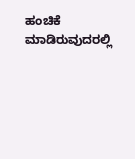ಹಂಚಿಕೆ ಮಾಡಿರುವುದರಲ್ಲಿ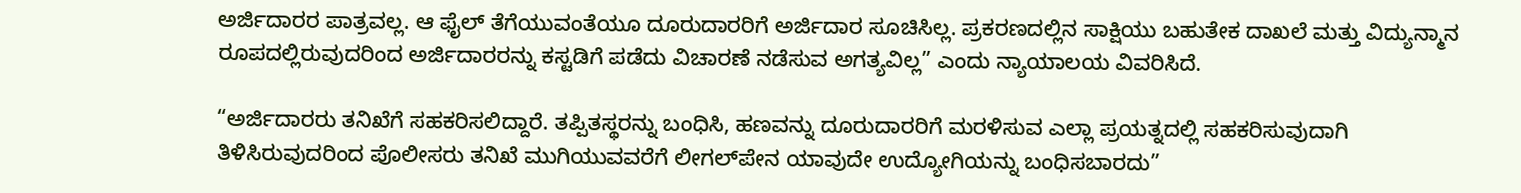ಅರ್ಜಿದಾರರ ಪಾತ್ರವಲ್ಲ. ಆ ಫೈಲ್‌ ತೆಗೆಯುವಂತೆಯೂ ದೂರುದಾರರಿಗೆ ಅರ್ಜಿದಾರ ಸೂಚಿಸಿಲ್ಲ. ಪ್ರಕರಣದಲ್ಲಿನ ಸಾಕ್ಷಿಯು ಬಹುತೇಕ ದಾಖಲೆ ಮತ್ತು ವಿದ್ಯುನ್ಮಾನ ರೂಪದಲ್ಲಿರುವುದರಿಂದ ಅರ್ಜಿದಾರರನ್ನು ಕಸ್ಟಡಿಗೆ ಪಡೆದು ವಿಚಾರಣೆ ನಡೆಸುವ ಅಗತ್ಯವಿಲ್ಲ” ಎಂದು ನ್ಯಾಯಾಲಯ ವಿವರಿಸಿದೆ.

“ಅರ್ಜಿದಾರರು ತನಿಖೆಗೆ ಸಹಕರಿಸಲಿದ್ದಾರೆ. ತಪ್ಪಿತಸ್ಥರನ್ನು ಬಂಧಿಸಿ, ಹಣವನ್ನು ದೂರುದಾರರಿಗೆ ಮರಳಿಸುವ ಎಲ್ಲಾ ಪ್ರಯತ್ನದಲ್ಲಿ ಸಹಕರಿಸುವುದಾಗಿ ತಿಳಿಸಿರುವುದರಿಂದ ಪೊಲೀಸರು ತನಿಖೆ ಮುಗಿಯುವವರೆಗೆ ಲೀಗಲ್‌ಪೇನ ಯಾವುದೇ ಉದ್ಯೋಗಿಯನ್ನು ಬಂಧಿಸಬಾರದು”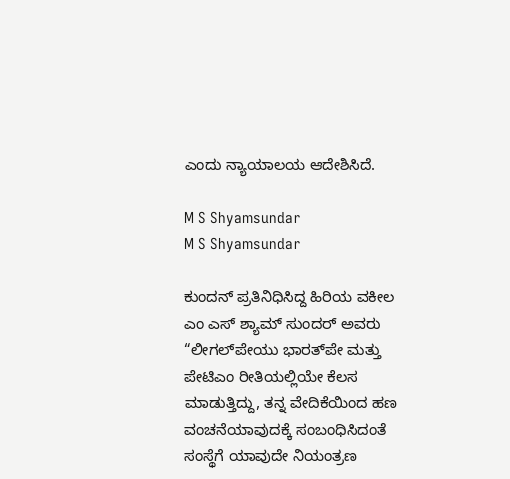ಎಂದು ನ್ಯಾಯಾಲಯ ಆದೇಶಿಸಿದೆ.

M S Shyamsundar
M S Shyamsundar

ಕುಂದನ್‌ ಪ್ರತಿನಿಧಿಸಿದ್ದ ಹಿರಿಯ ವಕೀಲ ಎಂ ಎಸ್‌ ಶ್ಯಾಮ್‌ ಸುಂದರ್‌ ಅವರು “ಲೀಗಲ್‌ಪೇಯು ಭಾರತ್‌ಪೇ ಮತ್ತು ಪೇಟಿಎಂ ರೀತಿಯಲ್ಲಿಯೇ ಕೆಲಸ ಮಾಡುತ್ತಿದ್ದು, ತನ್ನ ವೇದಿಕೆಯಿಂದ ಹಣ ವಂಚನೆಯಾವುದಕ್ಕೆ ಸಂಬಂಧಿಸಿದಂತೆ ಸಂಸ್ಥೆಗೆ ಯಾವುದೇ ನಿಯಂತ್ರಣ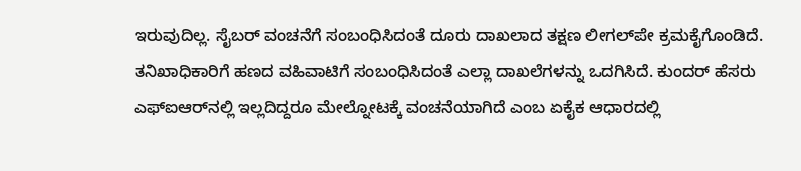ಇರುವುದಿಲ್ಲ. ಸೈಬರ್‌ ವಂಚನೆಗೆ ಸಂಬಂಧಿಸಿದಂತೆ ದೂರು ದಾಖಲಾದ ತಕ್ಷಣ ಲೀಗಲ್‌ಪೇ ಕ್ರಮಕೈಗೊಂಡಿದೆ. ತನಿಖಾಧಿಕಾರಿಗೆ ಹಣದ ವಹಿವಾಟಿಗೆ ಸಂಬಂಧಿಸಿದಂತೆ ಎಲ್ಲಾ ದಾಖಲೆಗಳನ್ನು ಒದಗಿಸಿದೆ. ಕುಂದರ್‌ ಹೆಸರು ಎಫ್‌ಐಆರ್‌ನಲ್ಲಿ ಇಲ್ಲದಿದ್ದರೂ ಮೇಲ್ನೋಟಕ್ಕೆ ವಂಚನೆಯಾಗಿದೆ ಎಂಬ ಏಕೈಕ ಆಧಾರದಲ್ಲಿ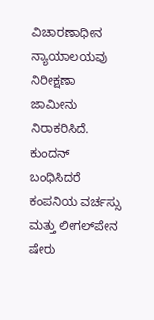ವಿಚಾರಣಾಧೀನ ನ್ಯಾಯಾಲಯವು ನಿರೀಕ್ಷಣಾ ಜಾಮೀನು ನಿರಾಕರಿಸಿದೆ. ಕುಂದನ್‌ ಬಂಧಿಸಿದರೆ ಕಂಪನಿಯ ವರ್ಚಸ್ಸು ಮತ್ತು ಲೀಗಲ್‌ಪೇನ ಷೇರು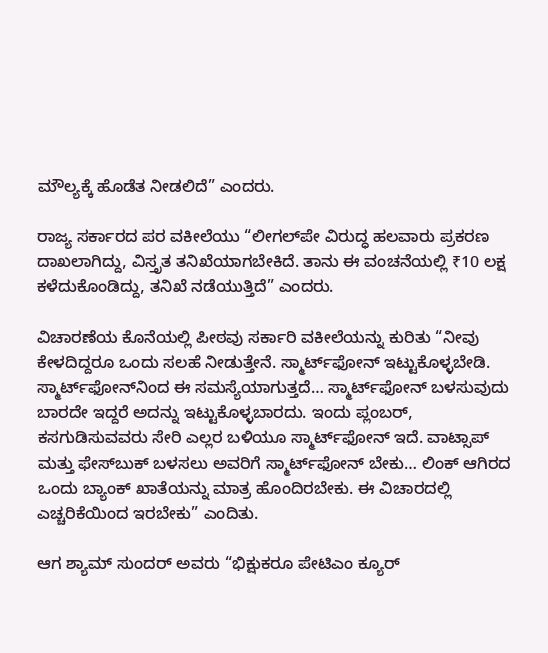ಮೌಲ್ಯಕ್ಕೆ ಹೊಡೆತ ನೀಡಲಿದೆ” ಎಂದರು.

ರಾಜ್ಯ ಸರ್ಕಾರದ ಪರ ವಕೀಲೆಯು “ಲೀಗಲ್‌ಪೇ ವಿರುದ್ಧ ಹಲವಾರು ಪ್ರಕರಣ ದಾಖಲಾಗಿದ್ದು, ವಿಸ್ತೃತ ತನಿಖೆಯಾಗಬೇಕಿದೆ. ತಾನು ಈ ವಂಚನೆಯಲ್ಲಿ ₹10 ಲಕ್ಷ ಕಳೆದುಕೊಂಡಿದ್ದು, ತನಿಖೆ ನಡೆಯುತ್ತಿದೆ” ಎಂದರು.

ವಿಚಾರಣೆಯ ಕೊನೆಯಲ್ಲಿ ಪೀಠವು ಸರ್ಕಾರಿ ವಕೀಲೆಯನ್ನು ಕುರಿತು “ನೀವು ಕೇಳದಿದ್ದರೂ ಒಂದು ಸಲಹೆ ನೀಡುತ್ತೇನೆ. ಸ್ಮಾರ್ಟ್‌ಫೋನ್‌ ಇಟ್ಟುಕೊಳ್ಳಬೇಡಿ. ಸ್ಮಾರ್ಟ್‌ಫೋನ್‌ನಿಂದ ಈ ಸಮಸ್ಯೆಯಾಗುತ್ತದೆ… ಸ್ಮಾರ್ಟ್‌ಫೋನ್‌ ಬಳಸುವುದು ಬಾರದೇ ಇದ್ದರೆ ಅದನ್ನು ಇಟ್ಟುಕೊಳ್ಳಬಾರದು. ಇಂದು ಪ್ಲಂಬರ್, ಕಸಗುಡಿಸುವವರು ಸೇರಿ ಎಲ್ಲರ ಬಳಿಯೂ ಸ್ಮಾರ್ಟ್‌ಫೋನ್‌ ಇದೆ. ವಾಟ್ಸಾಪ್‌ ಮತ್ತು ಫೇಸ್‌ಬುಕ್‌ ಬಳಸಲು ಅವರಿಗೆ ಸ್ಮಾರ್ಟ್‌ಫೋನ್‌ ಬೇಕು… ಲಿಂಕ್‌ ಆಗಿರದ ಒಂದು ಬ್ಯಾಂಕ್‌ ಖಾತೆಯನ್ನು ಮಾತ್ರ ಹೊಂದಿರಬೇಕು. ಈ ವಿಚಾರದಲ್ಲಿ ಎಚ್ಚರಿಕೆಯಿಂದ ಇರಬೇಕು” ಎಂದಿತು.

ಆಗ ಶ್ಯಾಮ್‌ ಸುಂದರ್‌ ಅವರು “ಭಿಕ್ಷುಕರೂ ಪೇಟಿಎಂ ಕ್ಯೂರ್‌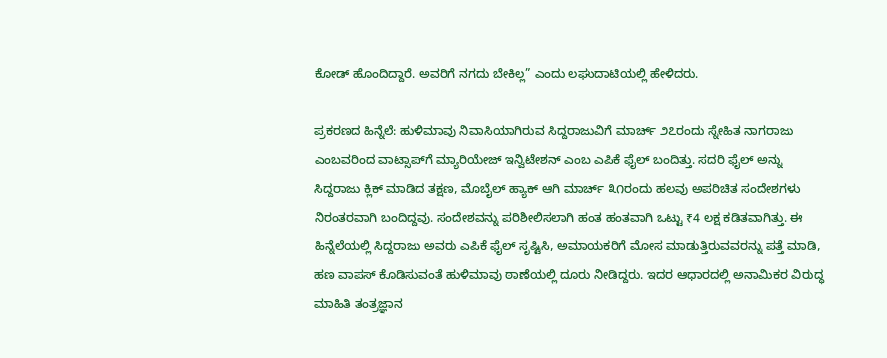ಕೋಡ್‌ ಹೊಂದಿದ್ದಾರೆ. ಅವರಿಗೆ ನಗದು ಬೇಕಿಲ್ಲ” ಎಂದು ಲಘುದಾಟಿಯಲ್ಲಿ ಹೇಳಿದರು.

ಪ್ರಕರಣದ ಹಿನ್ನೆಲೆ: ಹುಳಿಮಾವು ನಿವಾಸಿಯಾಗಿರುವ ಸಿದ್ದರಾಜುವಿಗೆ ಮಾರ್ಚ್‌ ೨೭ರಂದು ಸ್ನೇಹಿತ ನಾಗರಾಜು ಎಂಬವರಿಂದ ವಾಟ್ಸಾಪ್‌ಗೆ ಮ್ಯಾರಿಯೇಜ್‌ ಇನ್ವಿಟೇಶನ್‌ ಎಂಬ ಎಪಿಕೆ ಫೈಲ್‌ ಬಂದಿತ್ತು. ಸದರಿ ಫೈಲ್‌ ಅನ್ನು ಸಿದ್ದರಾಜು ಕ್ಲಿಕ್‌ ಮಾಡಿದ ತಕ್ಷಣ, ಮೊಬೈಲ್‌ ಹ್ಯಾಕ್‌ ಆಗಿ ಮಾರ್ಚ್‌ ೩೧ರಂದು ಹಲವು ಅಪರಿಚಿತ ಸಂದೇಶಗಳು ನಿರಂತರವಾಗಿ ಬಂದಿದ್ದವು. ಸಂದೇಶವನ್ನು ಪರಿಶೀಲಿಸಲಾಗಿ ಹಂತ ಹಂತವಾಗಿ ಒಟ್ಟು ₹4 ಲಕ್ಷ ಕಡಿತವಾಗಿತ್ತು. ಈ ಹಿನ್ನೆಲೆಯಲ್ಲಿ ಸಿದ್ದರಾಜು ಅವರು ಎಪಿಕೆ ಫೈಲ್‌ ಸೃಷ್ಟಿಸಿ, ಅಮಾಯಕರಿಗೆ ಮೋಸ ಮಾಡುತ್ತಿರುವವರನ್ನು ಪತ್ತೆ ಮಾಡಿ, ಹಣ ವಾಪಸ್‌ ಕೊಡಿಸುವಂತೆ ಹುಳಿಮಾವು ಠಾಣೆಯಲ್ಲಿ ದೂರು ನೀಡಿದ್ದರು. ಇದರ ಆಧಾರದಲ್ಲಿ ಅನಾಮಿಕರ ವಿರುದ್ಧ ಮಾಹಿತಿ ತಂತ್ರಜ್ಞಾನ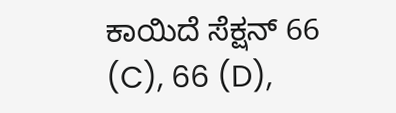ಕಾಯಿದೆ ಸೆಕ್ಷನ್‌ 66 (C), 66 (D),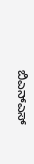ಬಿಎನ್‌ಎಸ್‌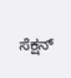ಸೆಕ್ಷನ್‌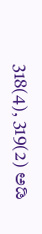318(4), 319(2) ಅಡಿ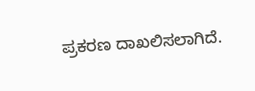ಪ್ರಕರಣ ದಾಖಲಿಸಲಾಗಿದೆ.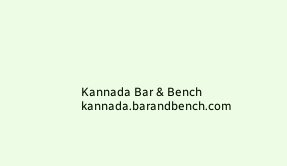Kannada Bar & Bench
kannada.barandbench.com